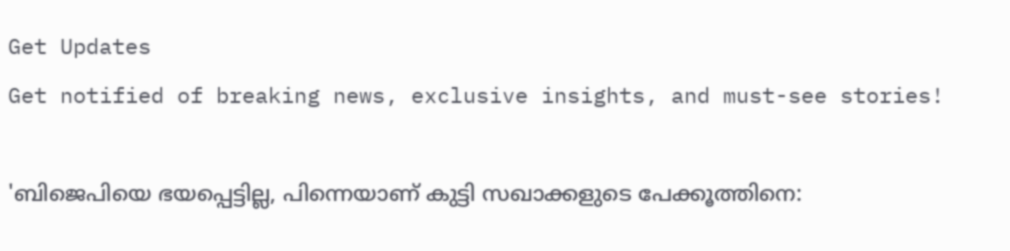Get Updates
Get notified of breaking news, exclusive insights, and must-see stories!

'ബിജെപിയെ ഭയപ്പെട്ടില്ല, പിന്നെയാണ് കുട്ടി സഖാക്കളുടെ പേക്കൂത്തിനെ: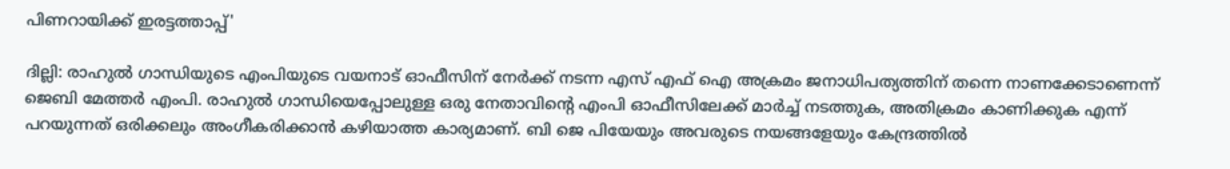പിണറായിക്ക് ഇരട്ടത്താപ്പ്'

ദില്ലി: രാഹുല്‍ ഗാന്ധിയുടെ എംപിയുടെ വയനാട് ഓഫീസിന് നേർക്ക് നടന്ന എസ് എഫ് ഐ അക്രമം ജനാധിപത്യത്തിന് തന്നെ നാണക്കേടാണെന്ന് ജെബി മേത്തർ എംപി. രാഹുല്‍ ഗാന്ധിയെപ്പോലുള്ള ഒരു നേതാവിന്റെ എംപി ഓഫീസിലേക്ക് മാർച്ച് നടത്തുക, അതിക്രമം കാണിക്കുക എന്ന് പറയുന്നത് ഒരിക്കലും അംഗീകരിക്കാന്‍ കഴിയാത്ത കാര്യമാണ്. ബി ജെ പിയേയും അവരുടെ നയങ്ങളേയും കേന്ദ്രത്തില്‍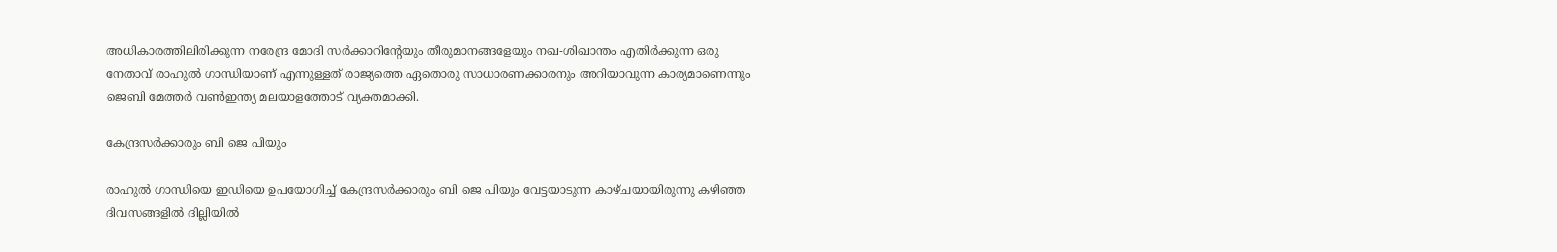അധികാരത്തിലിരിക്കുന്ന നരേന്ദ്ര മോദി സർക്കാറിന്റേയും തീരുമാനങ്ങളേയും നഖ-ശിഖാന്തം എതിർക്കുന്ന ഒരു നേതാവ് രാഹുല്‍ ഗാന്ധിയാണ് എന്നുള്ളത് രാജ്യത്തെ ഏതൊരു സാധാരണക്കാരനും അറിയാവുന്ന കാര്യമാണെന്നും ജെബി മേത്തർ വണ്‍ഇന്ത്യ മലയാളത്തോട് വ്യക്തമാക്കി.

കേന്ദ്രസർക്കാരും ബി ജെ പിയും

രാഹുല്‍ ഗാന്ധിയെ ഇഡിയെ ഉപയോഗിച്ച് കേന്ദ്രസർക്കാരും ബി ജെ പിയും വേട്ടയാടുന്ന കാഴ്ചയായിരുന്നു കഴിഞ്ഞ ദിവസങ്ങളില്‍ ദില്ലിയില്‍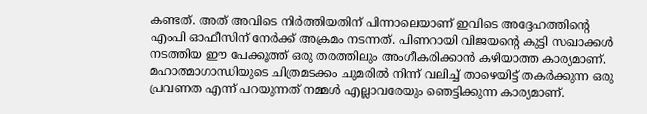കണ്ടത്. അത് അവിടെ നിർത്തിയതിന് പിന്നാലെയാണ് ഇവിടെ അദ്ദേഹത്തിന്റെ എംപി ഓഫീസിന് നേർക്ക് അക്രമം നടന്നത്. പിണറായി വിജയന്റെ കുട്ടി സഖാക്കള്‍ നടത്തിയ ഈ പേക്കൂത്ത് ഒരു തരത്തിലും അംഗീകരിക്കാന്‍ കഴിയാത്ത കാര്യമാണ്. മഹാത്മാഗാന്ധിയുടെ ചിത്രമടക്കം ചുമരില്‍ നിന്ന് വലിച്ച് താഴെയിട്ട് തകർക്കുന്ന ഒരു പ്രവണത എന്ന് പറയുന്നത് നമ്മള്‍ എല്ലാവരേയും ഞെട്ടിക്കുന്ന കാര്യമാണ്.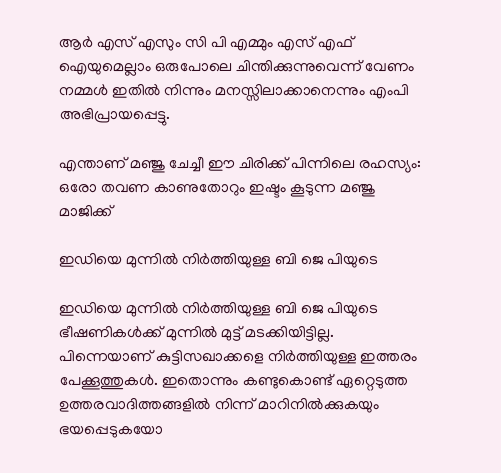ആർ എസ് എസും സി പി എമ്മും എസ് എഫ് ഐയുമെല്ലാം ഒരുപോലെ ചിന്തിക്കുന്നുവെന്ന് വേണം നമ്മള്‍ ഇതില്‍ നിന്നും മനസ്സിലാക്കാനെന്നും എംപി അഭിപ്രായപ്പെട്ടു.

എന്താണ് മഞ്ജു ചേച്ചീ ഈ ചിരിക്ക് പിന്നിലെ രഹസ്യം: ഒരോ തവണ കാണുതോറും ഇഷ്ടം കൂടുന്ന മഞ്ജു മാജിക്ക്

ഇഡിയെ മുന്നില്‍ നിർത്തിയുള്ള ബി ജെ പിയുടെ

ഇഡിയെ മുന്നില്‍ നിർത്തിയുള്ള ബി ജെ പിയുടെ ഭീഷണികള്‍ക്ക് മുന്നില്‍ മുട്ട് മടക്കിയിട്ടില്ല. പിന്നെയാണ് കുട്ടിസഖാക്കളെ നിർത്തിയുള്ള ഇത്തരം പേക്കൂത്തുകള്‍. ഇതൊന്നും കണ്ടുകൊണ്ട് ഏറ്റെടുത്ത ഉത്തരവാദിത്തങ്ങളില്‍ നിന്ന് മാറിനില്‍ക്കുകയും ഭയപ്പെടുകയോ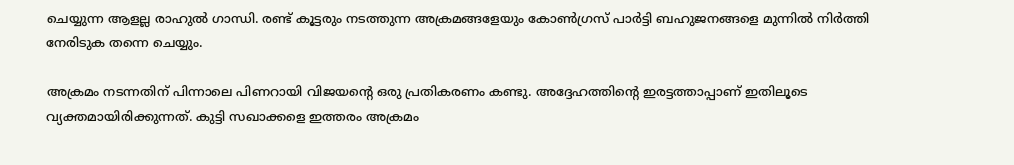ചെയ്യുന്ന ആളല്ല രാഹുല്‍ ഗാന്ധി. രണ്ട് കൂട്ടരും നടത്തുന്ന അക്രമങ്ങളേയും കോണ്‍ഗ്രസ് പാർട്ടി ബഹുജനങ്ങളെ മുന്നില്‍ നിർത്തി നേരിടുക തന്നെ ചെയ്യും.

അക്രമം നടന്നതിന് പിന്നാലെ പിണറായി വിജയന്റെ ഒരു പ്രതികരണം കണ്ടു. അദ്ദേഹത്തിന്റെ ഇരട്ടത്താപ്പാണ് ഇതിലൂടെ വ്യക്തമായിരിക്കുന്നത്. കുട്ടി സഖാക്കളെ ഇത്തരം അക്രമം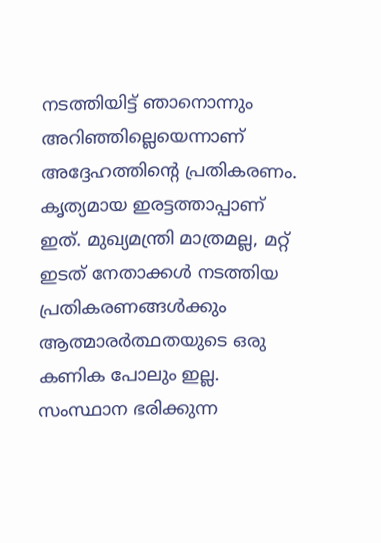നടത്തിയിട്ട് ഞാനൊന്നും അറിഞ്ഞില്ലെയെന്നാണ് അദ്ദേഹത്തിന്റെ പ്രതികരണം. കൃത്യമായ ഇരട്ടത്താപ്പാണ് ഇത്. മുഖ്യമന്ത്രി മാത്രമല്ല, മറ്റ് ഇടത് നേതാക്കള്‍ നടത്തിയ പ്രതികരണങ്ങള്‍ക്കും ആത്മാരർത്ഥതയുടെ ഒരു കണിക പോലും ഇല്ല. സംസ്ഥാന ഭരിക്കുന്ന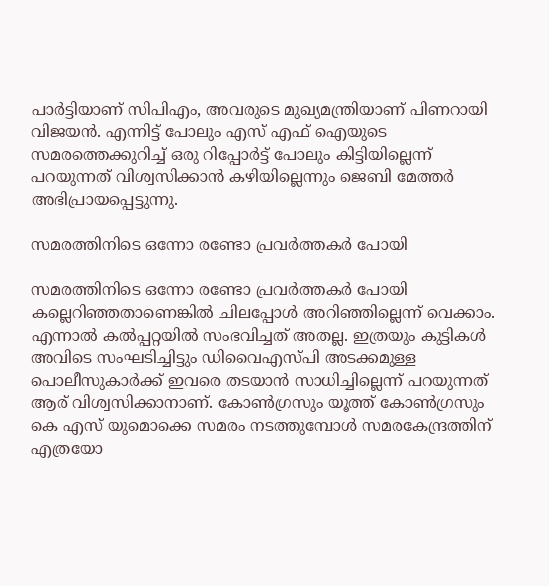പാർട്ടിയാണ് സിപിഎം, അവരുടെ മുഖ്യമന്ത്രിയാണ് പിണറായി വിജയന്‍. എന്നിട്ട് പോലും എസ് എഫ് ഐയുടെ സമരത്തെക്കുറിച്ച് ഒരു റിപ്പോർട്ട് പോലും കിട്ടിയില്ലെന്ന് പറയുന്നത് വിശ്വസിക്കാന്‍ കഴിയില്ലെന്നും ജെബി മേത്തർ അഭിപ്രായപ്പെട്ടുന്നു.

സമരത്തിനിടെ ഒന്നോ രണ്ടോ പ്രവർത്തകർ പോയി

സമരത്തിനിടെ ഒന്നോ രണ്ടോ പ്രവർത്തകർ പോയി കല്ലെറിഞ്ഞതാണെങ്കില്‍ ചിലപ്പോള്‍ അറിഞ്ഞില്ലെന്ന് വെക്കാം. എന്നാല്‍ കല്‍പ്പറ്റയില്‍ സംഭവിച്ചത് അതല്ല. ഇത്രയും കുട്ടികള്‍ അവിടെ സംഘടിച്ചിട്ടും ഡിവൈഎസ്പി അടക്കമുള്ള പൊലീസുകാർക്ക് ഇവരെ തടയാന്‍ സാധിച്ചില്ലെന്ന് പറയുന്നത് ആര് വിശ്വസിക്കാനാണ്. കോണ്‍ഗ്രസും യൂത്ത് കോണ്‍ഗ്രസും കെ എസ് യുമൊക്കെ സമരം നടത്തുമ്പോള്‍ സമരകേന്ദ്രത്തിന് എത്രയോ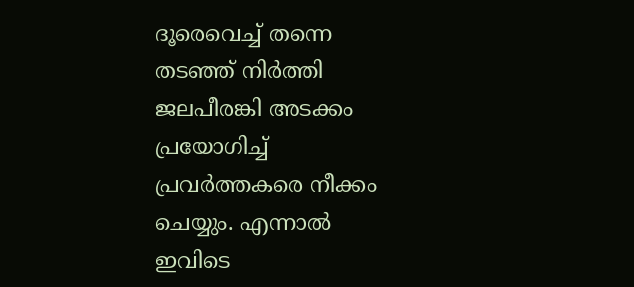ദൂരെവെച്ച് തന്നെ തടഞ്ഞ് നിർത്തി ജലപീരങ്കി അടക്കം പ്രയോഗിച്ച് പ്രവർത്തകരെ നീക്കം ചെയ്യും. എന്നാല്‍ ഇവിടെ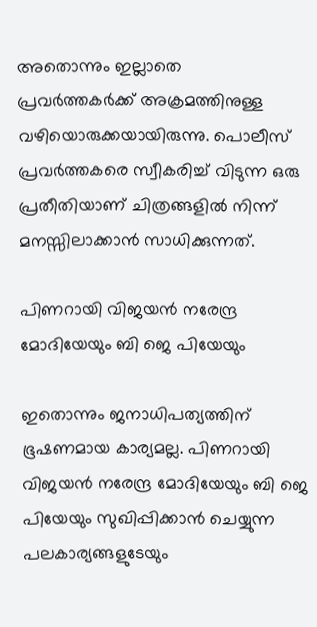അതൊന്നും ഇല്ലാതെ പ്രവർത്തകർക്ക് അക്രമത്തിനുള്ള വഴിയൊരുക്കയായിരുന്നു. പൊലീസ് പ്രവർത്തകരെ സ്വീകരിച്ച് വിടുന്ന ഒരു പ്രതീതിയാണ് ചിത്രങ്ങളില്‍ നിന്ന് മനസ്സിലാക്കാന്‍ സാധിക്കുന്നത്.

പിണറായി വിജയന്‍ നരേന്ദ്ര മോദിയേയും ബി ജെ പിയേയും

ഇതൊന്നും ജനാധിപത്യത്തിന് ഭൂഷണമായ കാര്യമല്ല. പിണറായി വിജയന്‍ നരേന്ദ്ര മോദിയേയും ബി ജെ പിയേയും സുഖിപ്പിക്കാന്‍ ചെയ്യുന്ന പലകാര്യങ്ങളുടേയും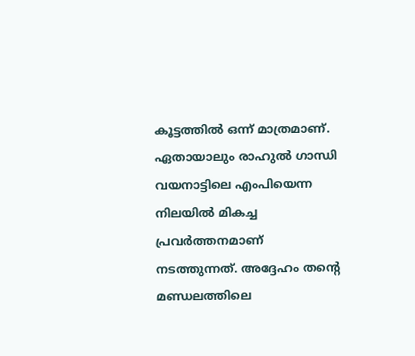കൂട്ടത്തില്‍ ഒന്ന് മാത്രമാണ്. ഏതായാലും രാഹുല്‍ ഗാന്ധി വയനാട്ടിലെ എംപിയെന്ന നിലയില്‍ മികച്ച പ്രവർത്തനമാണ് നടത്തുന്നത്. അദ്ദേഹം തന്റെ മണ്ഡലത്തിലെ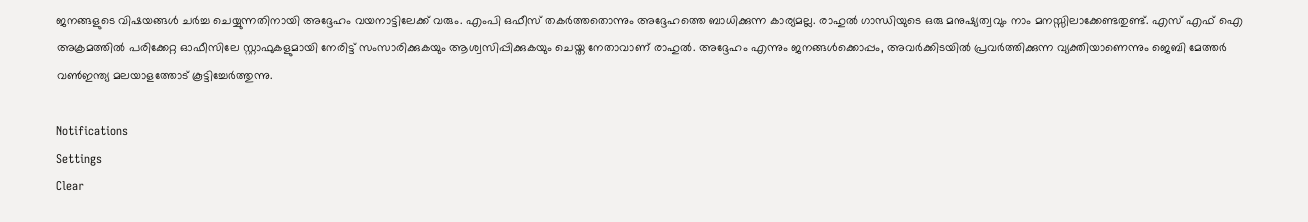ജനങ്ങളുടെ വിഷയങ്ങള്‍ ചർച്ച ചെയ്യുന്നതിനായി അദ്ദേഹം വയനാട്ടിലേക്ക് വരും. എംപി ഒഫീസ് തകർത്തതൊന്നും അദ്ദേഹത്തെ ബാധിക്കുന്ന കാര്യമല്ല. രാഹുല്‍ ഗാന്ധിയുടെ ഒരു മനുഷ്യത്വവും നാം മനസ്സിലാക്കേണ്ടതുണ്ട്. എസ് എഫ് ഐ അക്രമത്തില്‍ പരിക്കേറ്റ ഓഫീസിലേ സ്റ്റാഫുകളുമായി നേരിട്ട് സംസാരിക്കുകയും ആശ്വസിപ്പിക്കുകയും ചെയ്ത നേതാവാണ് രാഹുല്‍. അദ്ദേഹം എന്നും ജനങ്ങള്‍ക്കൊപ്പം, അവർക്കിടയില്‍ പ്രവർത്തിക്കുന്ന വ്യക്തിയാണെന്നും ജെബി മേത്തർ വണ്‍ഇന്ത്യ മലയാളത്തോട് കൂട്ടിച്ചേർത്തുന്നു.

Notifications
Settings
Clear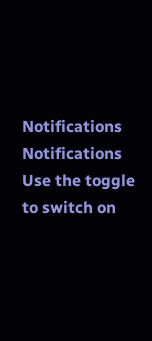Notifications
Notifications
Use the toggle to switch on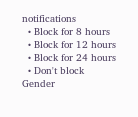notifications
  • Block for 8 hours
  • Block for 12 hours
  • Block for 24 hours
  • Don't block
Gender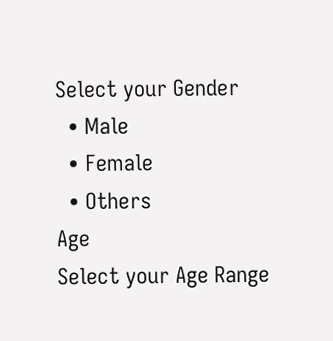Select your Gender
  • Male
  • Female
  • Others
Age
Select your Age Range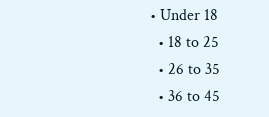• Under 18
  • 18 to 25
  • 26 to 35
  • 36 to 45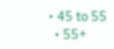• 45 to 55
  • 55+